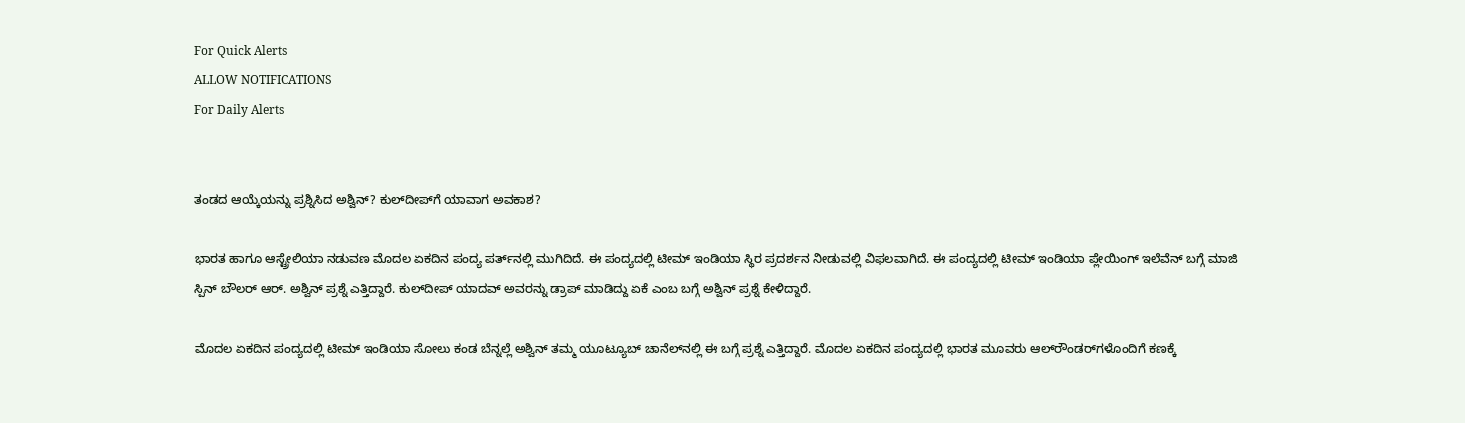For Quick Alerts
ALLOW NOTIFICATIONS
For Daily Alerts


ತಂಡದ ಆಯ್ಕೆಯನ್ನು ಪ್ರಶ್ನಿಸಿದ ಅಶ್ವಿನ್? ಕುಲ್‌ದೀಪ್‌ಗೆ ಯಾವಾಗ ಅವಕಾಶ?

ಭಾರತ ಹಾಗೂ ಆಸ್ಟ್ರೇಲಿಯಾ ನಡುವಣ ಮೊದಲ ಏಕದಿನ ಪಂದ್ಯ ಪರ್ತ್‌ನಲ್ಲಿ ಮುಗಿದಿದೆ. ಈ ಪಂದ್ಯದಲ್ಲಿ ಟೀಮ್ ಇಂಡಿಯಾ ಸ್ಥಿರ ಪ್ರದರ್ಶನ ನೀಡುವಲ್ಲಿ ವಿಫಲವಾಗಿದೆ. ಈ ಪಂದ್ಯದಲ್ಲಿ ಟೀಮ್ ಇಂಡಿಯಾ ಪ್ಲೇಯಿಂಗ್ ಇಲೆವೆನ್‌ ಬಗ್ಗೆ ಮಾಜಿ ಸ್ಪಿನ್ ಬೌಲರ್ ಆರ್‌. ಅಶ್ವಿನ್‌ ಪ್ರಶ್ನೆ ಎತ್ತಿದ್ದಾರೆ. ಕುಲ್‌ದೀಪ್‌ ಯಾದವ್ ಅವರನ್ನು ಡ್ರಾಪ್ ಮಾಡಿದ್ದು ಏಕೆ ಎಂಬ ಬಗ್ಗೆ ಅಶ್ವಿನ್‌ ಪ್ರಶ್ನೆ ಕೇಳಿದ್ದಾರೆ.

ಮೊದಲ ಏಕದಿನ ಪಂದ್ಯದಲ್ಲಿ ಟೀಮ್ ಇಂಡಿಯಾ ಸೋಲು ಕಂಡ ಬೆನ್ನಲ್ಲೆ ಅಶ್ವಿನ್ ತಮ್ಮ ಯೂಟ್ಯೂಬ್ ಚಾನೆಲ್‌ನಲ್ಲಿ ಈ ಬಗ್ಗೆ ಪ್ರಶ್ನೆ ಎತ್ತಿದ್ದಾರೆ. ಮೊದಲ ಏಕದಿನ ಪಂದ್ಯದಲ್ಲಿ ಭಾರತ ಮೂವರು ಆಲ್‌ರೌಂಡರ್‌ಗಳೊಂದಿಗೆ ಕಣಕ್ಕೆ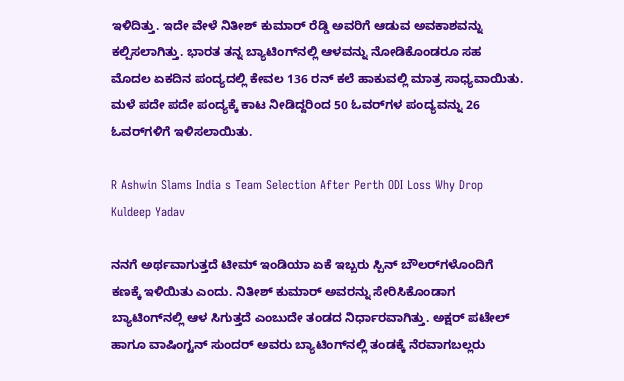ಇಳಿದಿತ್ತು. ಇದೇ ವೇಳೆ ನಿತೀಶ್‌ ಕುಮಾರ್ ರೆಡ್ಡಿ ಅವರಿಗೆ ಆಡುವ ಅವಕಾಶವನ್ನು ಕಲ್ಪಿಸಲಾಗಿತ್ತು. ಭಾರತ ತನ್ನ ಬ್ಯಾಟಿಂಗ್‌ನಲ್ಲಿ ಆಳವನ್ನು ನೋಡಿಕೊಂಡರೂ ಸಹ ಮೊದಲ ಏಕದಿನ ಪಂದ್ಯದಲ್ಲಿ ಕೇವಲ 136 ರನ್‌ ಕಲೆ ಹಾಕುವಲ್ಲಿ ಮಾತ್ರ ಸಾಧ್ಯವಾಯಿತು. ಮಳೆ ಪದೇ ಪದೇ ಪಂದ್ಯಕ್ಕೆ ಕಾಟ ನೀಡಿದ್ದರಿಂದ 50 ಓವರ್‌ಗಳ ಪಂದ್ಯವನ್ನು 26 ಓವರ್‌ಗಳಿಗೆ ಇಳಿಸಲಾಯಿತು.

R Ashwin Slams India s Team Selection After Perth ODI Loss Why Drop Kuldeep Yadav

ನನಗೆ ಅರ್ಥವಾಗುತ್ತದೆ ಟೀಮ್ ಇಂಡಿಯಾ ಏಕೆ ಇಬ್ಬರು ಸ್ಪಿನ್ ಬೌಲರ್‌ಗಳೊಂದಿಗೆ ಕಣಕ್ಕೆ ಇಳಿಯಿತು ಎಂದು. ನಿತೀಶ್‌ ಕುಮಾರ್ ಅವರನ್ನು ಸೇರಿಸಿಕೊಂಡಾಗ ಬ್ಯಾಟಿಂಗ್‌ನಲ್ಲಿ ಆಳ ಸಿಗುತ್ತದೆ ಎಂಬುದೇ ತಂಡದ ನಿರ್ಧಾರವಾಗಿತ್ತು. ಅಕ್ಷರ್ ಪಟೇಲ್ ಹಾಗೂ ವಾಷಿಂಗ್ಟನ್‌ ಸುಂದರ್‌ ಅವರು ಬ್ಯಾಟಿಂಗ್‌ನಲ್ಲಿ ತಂಡಕ್ಕೆ ನೆರವಾಗಬಲ್ಲರು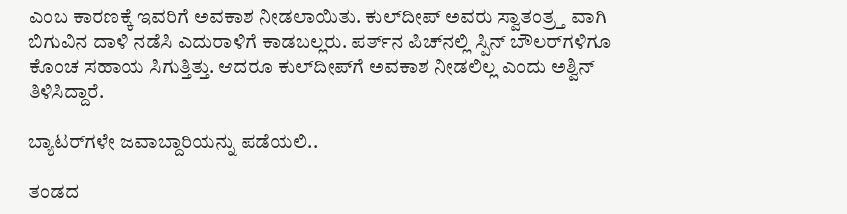ಎಂಬ ಕಾರಣಕ್ಕೆ ಇವರಿಗೆ ಅವಕಾಶ ನೀಡಲಾಯಿತು. ಕುಲ್‌ದೀಪ್‌ ಅವರು ಸ್ವಾತಂತ್ರ್ತ ವಾಗಿ ಬಿಗುವಿನ ದಾಳಿ ನಡೆಸಿ ಎದುರಾಳಿಗೆ ಕಾಡಬಲ್ಲರು. ಪರ್ತ್‌ನ ಪಿಚ್‌ನಲ್ಲಿ ಸ್ಪಿನ್ ಬೌಲರ್‌ಗಳಿಗೂ ಕೊಂಚ ಸಹಾಯ ಸಿಗುತ್ತಿತ್ತು. ಆದರೂ ಕುಲ್‌ದೀಪ್‌ಗೆ ಅವಕಾಶ ನೀಡಲಿಲ್ಲ ಎಂದು ಅಶ್ವಿನ್ ತಿಳಿಸಿದ್ದಾರೆ.

ಬ್ಯಾಟರ್‌ಗಳೇ ಜವಾಬ್ದಾರಿಯನ್ನು ಪಡೆಯಲಿ..

ತಂಡದ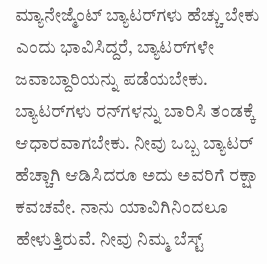ಮ್ಯಾನೇಜ್ಮೆಂಟ್‌ ಬ್ಯಾಟರ್‌ಗಳು ಹೆಚ್ಚು ಬೇಕು ಎಂದು ಭಾವಿಸಿದ್ದರೆ, ಬ್ಯಾಟರ್‌ಗಳೇ ಜವಾಬ್ದಾರಿಯನ್ನು ಪಡೆಯಬೇಕು. ಬ್ಯಾಟರ್‌ಗಳು ರನ್‌ಗಳನ್ನು ಬಾರಿಸಿ ತಂಡಕ್ಕೆ ಆಧಾರವಾಗಬೇಕು. ನೀವು ಒಬ್ಬ ಬ್ಯಾಟರ್‌ ಹೆಚ್ಚಾಗಿ ಆಡಿಸಿದರೂ ಅದು ಅವರಿಗೆ ರಕ್ಷಾ ಕವಚವೇ. ನಾನು ಯಾವಿಗಿನಿಂದಲೂ ಹೇಳುತ್ತಿರುವೆ. ನೀವು ನಿಮ್ಮ ಬೆಸ್ಟ್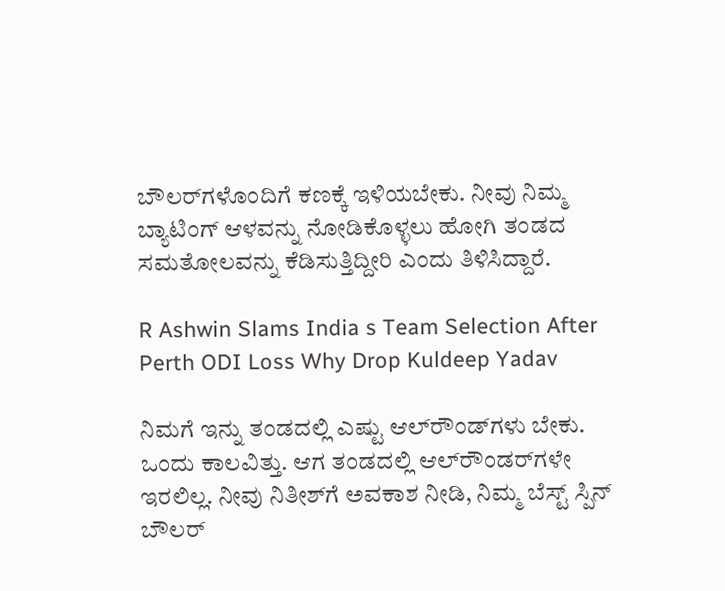ಬೌಲರ್‌ಗಳೊಂದಿಗೆ ಕಣಕ್ಕೆ ಇಳಿಯಬೇಕು. ನೀವು ನಿಮ್ಮ ಬ್ಯಾಟಿಂಗ್ ಆಳವನ್ನು ನೋಡಿಕೊಳ್ಳಲು ಹೋಗಿ ತಂಡದ ಸಮತೋಲವನ್ನು ಕೆಡಿಸುತ್ತಿದ್ದೀರಿ ಎಂದು ತಿಳಿಸಿದ್ದಾರೆ.

R Ashwin Slams India s Team Selection After Perth ODI Loss Why Drop Kuldeep Yadav

ನಿಮಗೆ ಇನ್ನು ತಂಡದಲ್ಲಿ ಎಷ್ಟು ಆಲ್‌ರೌಂಡ್‌ಗಳು ಬೇಕು. ಒಂದು ಕಾಲವಿತ್ತು. ಆಗ ತಂಡದಲ್ಲಿ ಆಲ್‌ರೌಂಡರ್‌ಗಳೇ ಇರಲಿಲ್ಲ. ನೀವು ನಿತೀಶ್‌ಗೆ ಅವಕಾಶ ನೀಡಿ, ನಿಮ್ಮ ಬೆಸ್ಟ್ ಸ್ಪಿನ್ ಬೌಲರ್‌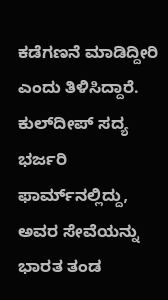ಕಡೆಗಣನೆ ಮಾಡಿದ್ದೀರಿ ಎಂದು ತಿಳಿಸಿದ್ದಾರೆ. ಕುಲ್‌ದೀಪ್‌ ಸದ್ಯ ಭರ್ಜರಿ ಫಾರ್ಮ್‌ನಲ್ಲಿದ್ದು, ಅವರ ಸೇವೆಯನ್ನು ಭಾರತ ತಂಡ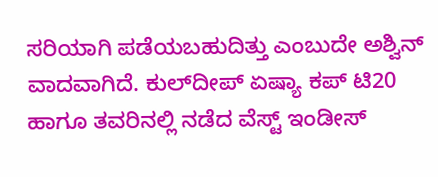ಸರಿಯಾಗಿ ಪಡೆಯಬಹುದಿತ್ತು ಎಂಬುದೇ ಅಶ್ವಿನ್ ವಾದವಾಗಿದೆ. ಕುಲ್‌ದೀಪ್‌ ಏಷ್ಯಾ ಕಪ್‌ ಟಿ20 ಹಾಗೂ ತವರಿನಲ್ಲಿ ನಡೆದ ವೆಸ್ಟ್ ಇಂಡೀಸ್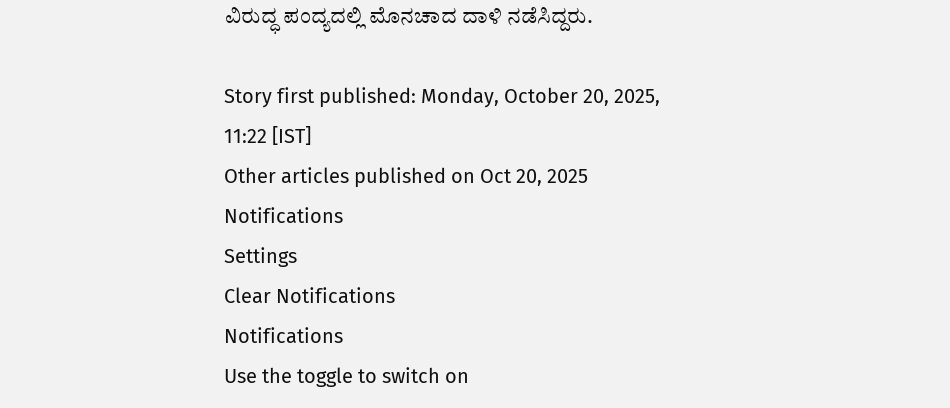ವಿರುದ್ಧ ಪಂದ್ಯದಲ್ಲಿ ಮೊನಚಾದ ದಾಳಿ ನಡೆಸಿದ್ದರು.

Story first published: Monday, October 20, 2025, 11:22 [IST]
Other articles published on Oct 20, 2025
Notifications
Settings
Clear Notifications
Notifications
Use the toggle to switch on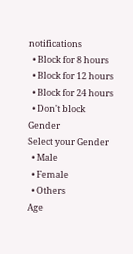notifications
  • Block for 8 hours
  • Block for 12 hours
  • Block for 24 hours
  • Don't block
Gender
Select your Gender
  • Male
  • Female
  • Others
Age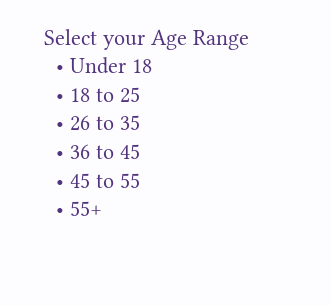Select your Age Range
  • Under 18
  • 18 to 25
  • 26 to 35
  • 36 to 45
  • 45 to 55
  • 55+